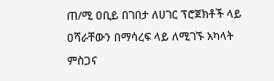ጠ/ሚ ዐቢይ በገበታ ለሀገር ፕሮጀክቶች ላይ ዐሻራቸውን በማሳረፍ ላይ ለሚገኙ አካላት ምስጋና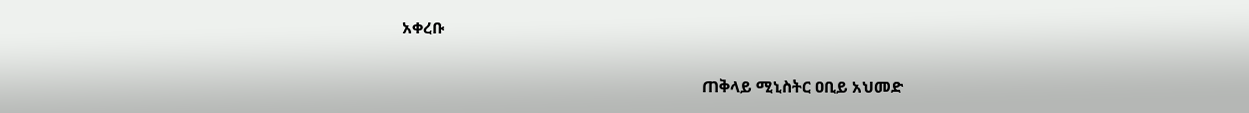አቀረቡ

                                                                           ጠቅላይ ሚኒስትር ዐቢይ አህመድ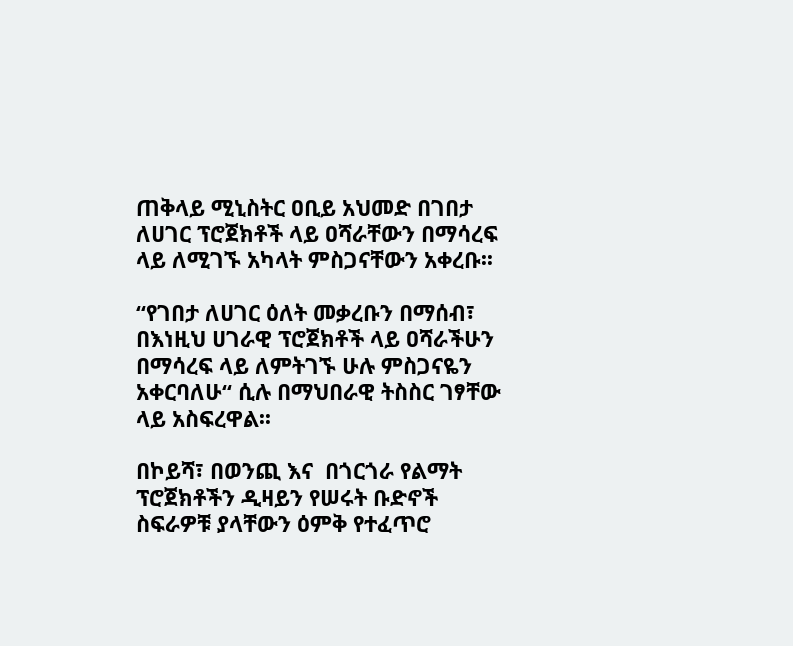ጠቅላይ ሚኒስትር ዐቢይ አህመድ በገበታ ለሀገር ፕሮጀክቶች ላይ ዐሻራቸውን በማሳረፍ ላይ ለሚገኙ አካላት ምስጋናቸውን አቀረቡ፡፡

“የገበታ ለሀገር ዕለት መቃረቡን በማሰብ፣ በእነዚህ ሀገራዊ ፕሮጀክቶች ላይ ዐሻራችሁን በማሳረፍ ላይ ለምትገኙ ሁሉ ምስጋናዬን አቀርባለሁ“ ሲሉ በማህበራዊ ትስስር ገፃቸው ላይ አስፍረዋል፡፡

በኮይሻ፣ በወንጪ እና  በጎርጎራ የልማት ፕሮጀክቶችን ዲዛይን የሠሩት ቡድኖች ስፍራዎቹ ያላቸውን ዕምቅ የተፈጥሮ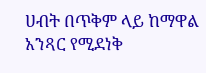ሀብት በጥቅም ላይ ከማዋል አንጻር የሚደነቅ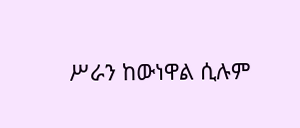ሥራን ከውነዋል ሲሉም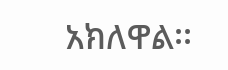አክለዋል፡፡